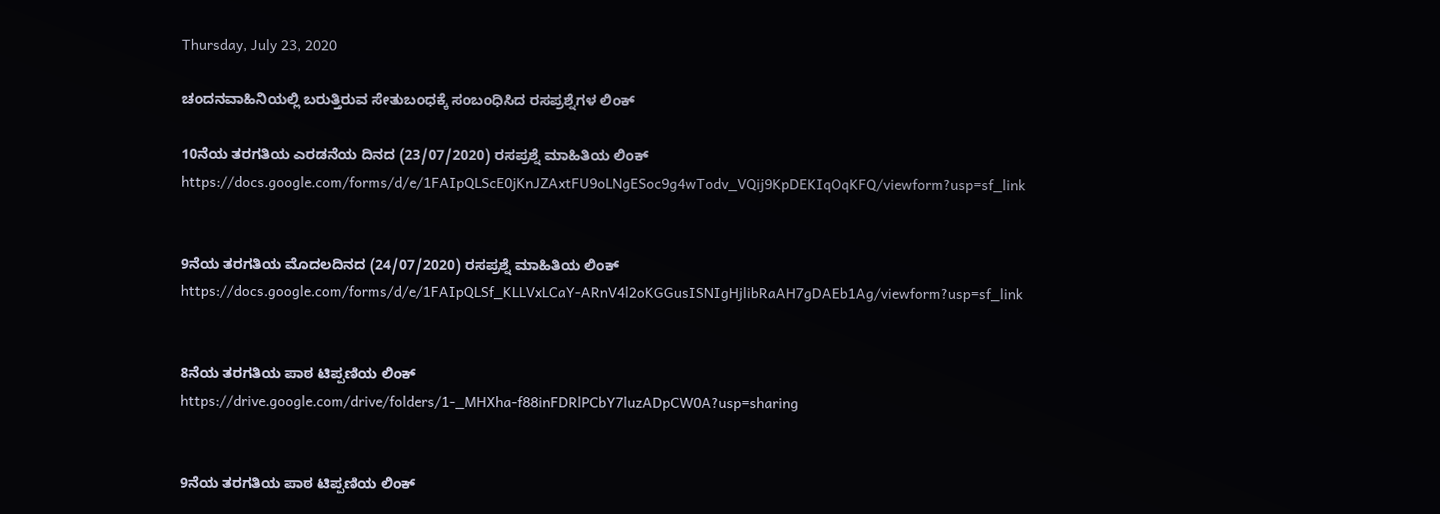Thursday, July 23, 2020

ಚಂದನವಾಹಿನಿಯಲ್ಲಿ ಬರುತ್ತಿರುವ ಸೇತುಬಂಧಕ್ಕೆ ಸಂಬಂಧಿಸಿದ ರಸಪ್ರಶ್ನೆಗಳ ಲಿಂಕ್

10ನೆಯ ತರಗತಿಯ ಎರಡನೆಯ ದಿನದ (23/07/2020) ರಸಪ್ರಶ್ನೆ ಮಾಹಿತಿಯ ಲಿಂಕ್
https://docs.google.com/forms/d/e/1FAIpQLScE0jKnJZAxtFU9oLNgESoc9g4wTodv_VQij9KpDEKIqOqKFQ/viewform?usp=sf_link


9ನೆಯ ತರಗತಿಯ ಮೊದಲದಿನದ (24/07/2020) ರಸಪ್ರಶ್ನೆ ಮಾಹಿತಿಯ ಲಿಂಕ್
https://docs.google.com/forms/d/e/1FAIpQLSf_KLLVxLCaY-ARnV4l2oKGGusISNIgHjlibRaAH7gDAEb1Ag/viewform?usp=sf_link


8ನೆಯ ತರಗತಿಯ ಪಾಠ ಟಿಪ್ಪಣಿಯ ಲಿಂಕ್
https://drive.google.com/drive/folders/1-_MHXha-f88inFDRlPCbY7luzADpCW0A?usp=sharing


9ನೆಯ ತರಗತಿಯ ಪಾಠ ಟಿಪ್ಪಣಿಯ ಲಿಂಕ್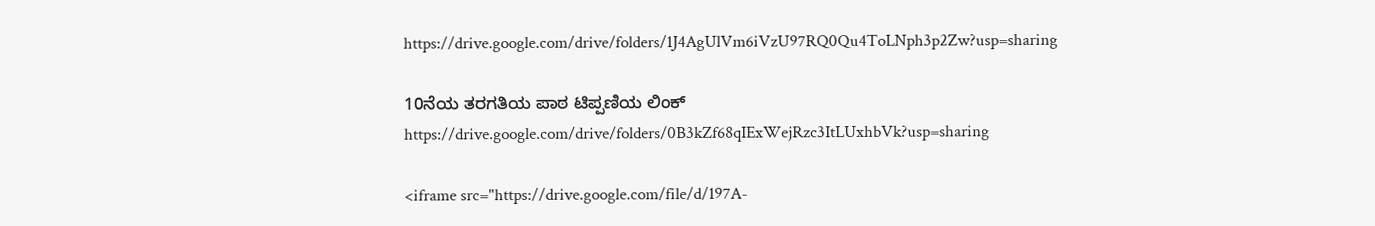https://drive.google.com/drive/folders/1J4AgUlVm6iVzU97RQ0Qu4ToLNph3p2Zw?usp=sharing

10ನೆಯ ತರಗತಿಯ ಪಾಠ ಟಿಪ್ಪಣಿಯ ಲಿಂಕ್
https://drive.google.com/drive/folders/0B3kZf68qIExWejRzc3ItLUxhbVk?usp=sharing

<iframe src="https://drive.google.com/file/d/197A-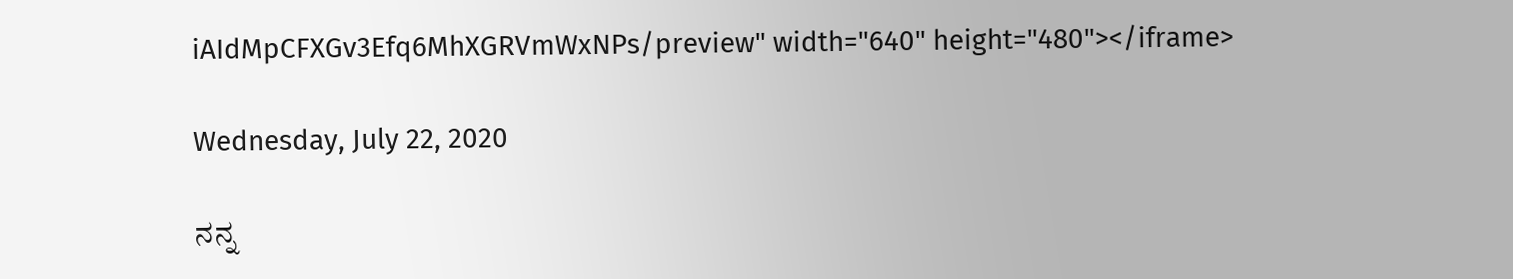iAIdMpCFXGv3Efq6MhXGRVmWxNPs/preview" width="640" height="480"></iframe>

Wednesday, July 22, 2020

ನನ್ನ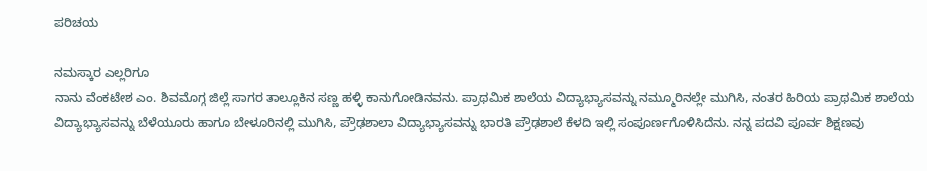ಪರಿಚಯ

ನಮಸ್ಕಾರ ಎಲ್ಲರಿಗೂ
ನಾನು ವೆಂಕಟೇಶ ಎಂ. ಶಿವಮೊಗ್ಗ ಜಿಲ್ಲೆ ಸಾಗರ ತಾಲ್ಲೂಕಿನ ಸಣ್ಣ ಹಳ್ಳಿ ಕಾನುಗೋಡಿನವನು. ಪ್ರಾಥಮಿಕ ಶಾಲೆಯ ವಿದ್ಯಾಭ್ಯಾಸವನ್ನು ನಮ್ಮೂರಿನಲ್ಲೇ ಮುಗಿಸಿ, ನಂತರ ಹಿರಿಯ ಪ್ರಾಥಮಿಕ ಶಾಲೆಯ ವಿದ್ಯಾಭ್ಯಾಸವನ್ನು ಬೆಳೆಯೂರು ಹಾಗೂ ಬೇಳೂರಿನಲ್ಲಿ ಮುಗಿಸಿ, ಪ್ರೌಢಶಾಲಾ ವಿದ್ಯಾಭ್ಯಾಸವನ್ನು ಭಾರತಿ ಪ್ರೌಢಶಾಲೆ ಕೆಳದಿ ಇಲ್ಲಿ ಸಂಪೂರ್ಣಗೊಳಿಸಿದೆನು. ನನ್ನ ಪದವಿ ಪೂರ್ವ ಶಿಕ್ಷಣವು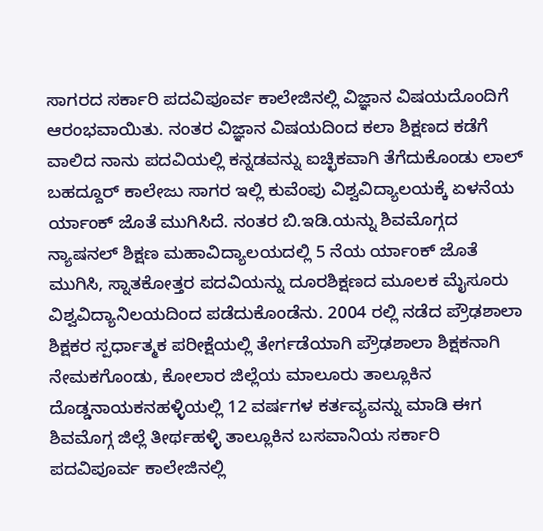ಸಾಗರದ ಸರ್ಕಾರಿ ಪದವಿಪೂರ್ವ ಕಾಲೇಜಿನಲ್ಲಿ ವಿಜ್ಞಾನ ವಿಷಯದೊಂದಿಗೆ ಆರಂಭವಾಯಿತು. ನಂತರ ವಿಜ್ಞಾನ ವಿಷಯದಿಂದ ಕಲಾ ಶಿಕ್ಷಣದ ಕಡೆಗೆ ವಾಲಿದ ನಾನು ಪದವಿಯಲ್ಲಿ ಕನ್ನಡವನ್ನು ಐಚ್ಛಿಕವಾಗಿ ತೆಗೆದುಕೊಂಡು ಲಾಲ್ ಬಹದ್ದೂರ್ ಕಾಲೇಜು ಸಾಗರ ಇಲ್ಲಿ ಕುವೆಂಪು ವಿಶ್ವವಿದ್ಯಾಲಯಕ್ಕೆ ಏಳನೆಯ ರ್ಯಾಂಕ್ ಜೊತೆ ಮುಗಿಸಿದೆ. ನಂತರ ಬಿ.ಇಡಿ.ಯನ್ನು ಶಿವಮೊಗ್ಗದ ನ್ಯಾಷನಲ್ ಶಿಕ್ಷಣ ಮಹಾವಿದ್ಯಾಲಯದಲ್ಲಿ 5 ನೆಯ ರ್ಯಾಂಕ್ ಜೊತೆ ಮುಗಿಸಿ, ಸ್ನಾತಕೋತ್ತರ ಪದವಿಯನ್ನು ದೂರಶಿಕ್ಷಣದ ಮೂಲಕ ಮೈಸೂರು ವಿಶ್ವವಿದ್ಯಾನಿಲಯದಿಂದ ಪಡೆದುಕೊಂಡೆನು. 2004 ರಲ್ಲಿ ನಡೆದ ಪ್ರೌಢಶಾಲಾ ಶಿಕ್ಷಕರ ಸ್ಪರ್ಧಾತ್ಮಕ ಪರೀಕ್ಷೆಯಲ್ಲಿ ತೇರ್ಗಡೆಯಾಗಿ ಪ್ರೌಢಶಾಲಾ ಶಿಕ್ಷಕನಾಗಿ ನೇಮಕಗೊಂಡು, ಕೋಲಾರ ಜಿಲ್ಲೆಯ ಮಾಲೂರು ತಾಲ್ಲೂಕಿನ ದೊಡ್ಡನಾಯಕನಹಳ್ಳಿಯಲ್ಲಿ 12 ವರ್ಷಗಳ ಕರ್ತವ್ಯವನ್ನು ಮಾಡಿ ಈಗ ಶಿವಮೊಗ್ಗ ಜಿಲ್ಲೆ ತೀರ್ಥಹಳ್ಳಿ ತಾಲ್ಲೂಕಿನ ಬಸವಾನಿಯ ಸರ್ಕಾರಿ ಪದವಿಪೂರ್ವ ಕಾಲೇಜಿನಲ್ಲಿ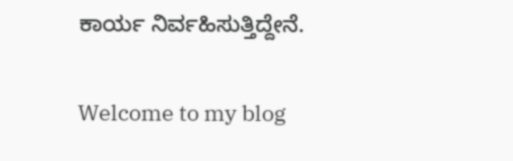ಕಾರ್ಯ ನಿರ್ವಹಿಸುತ್ತಿದ್ದೇನೆ.

Welcome to my blog